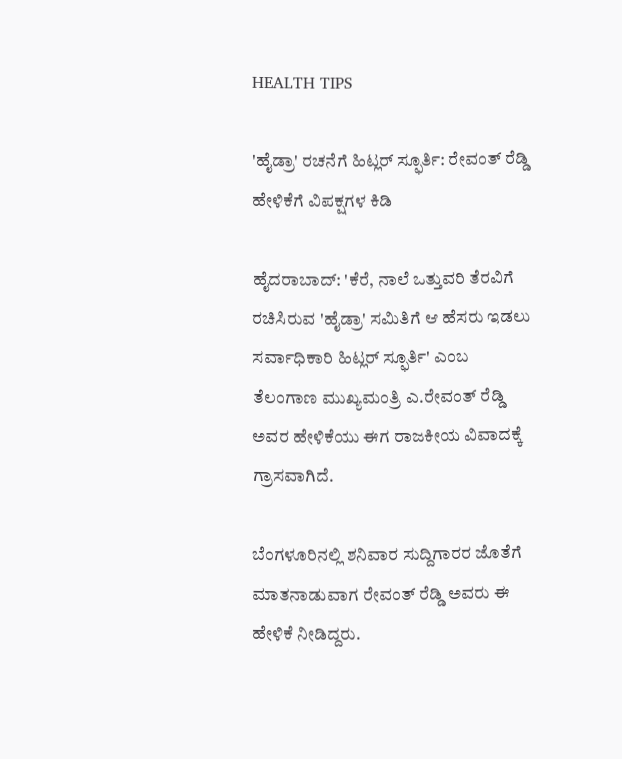HEALTH TIPS

'ಹೈಡ್ರಾ' ರಚನೆಗೆ ಹಿಟ್ಲರ್ ಸ್ಫೂರ್ತಿ: ರೇವಂತ್ ರೆಡ್ಡಿ ಹೇಳಿಕೆಗೆ ವಿಪಕ್ಷಗಳ ಕಿಡಿ

ಹೈದರಾಬಾದ್: 'ಕೆರೆ, ನಾಲೆ ಒತ್ತುವರಿ ತೆರವಿಗೆ ರಚಿಸಿರುವ 'ಹೈಡ್ರಾ' ಸಮಿತಿಗೆ ಆ ಹೆಸರು ಇಡಲು ಸರ್ವಾಧಿಕಾರಿ ಹಿಟ್ಲರ್‌ ಸ್ಫೂರ್ತಿ' ಎಂಬ ತೆಲಂಗಾಣ ಮುಖ್ಯಮಂತ್ರಿ ಎ.ರೇವಂತ್ ರೆಡ್ಡಿ ಅವರ ಹೇಳಿಕೆಯು ಈಗ ರಾಜಕೀಯ ವಿವಾದಕ್ಕೆ ಗ್ರಾಸವಾಗಿದೆ.

ಬೆಂಗಳೂರಿನಲ್ಲಿ ಶನಿವಾರ ಸುದ್ದಿಗಾರರ ಜೊತೆಗೆ ಮಾತನಾಡುವಾಗ ರೇವಂತ್‌ ರೆಡ್ಡಿ ಅವರು ಈ ಹೇಳಿಕೆ ನೀಡಿದ್ದರು.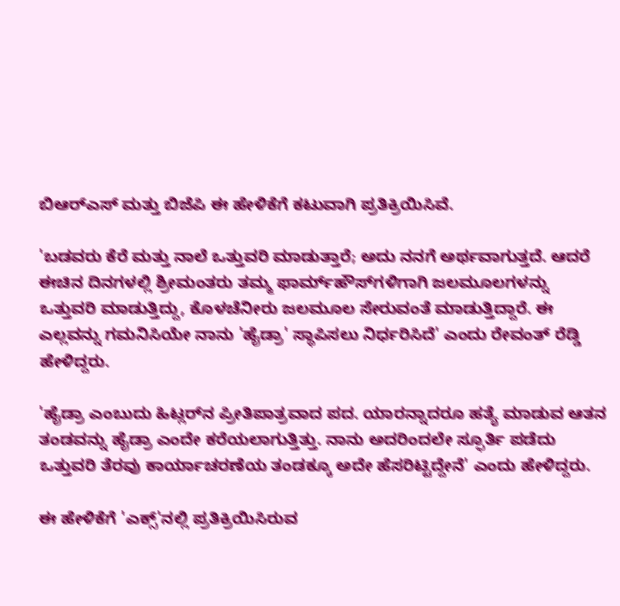ಬಿಆರ್‌ಎಸ್‌ ಮತ್ತು ಬಿಜೆಪಿ ಈ ಹೇಳಿಕೆಗೆ ಕಟುವಾಗಿ ಪ್ರತಿಕ್ರಿಯಿಸಿವೆ.

'ಬಡವರು ಕೆರೆ ಮತ್ತು ನಾಲೆ ಒತ್ತುವರಿ ಮಾಡುತ್ತಾರೆ; ಅದು ನನಗೆ ಅರ್ಥವಾಗುತ್ತದೆ. ಆದರೆ ಈಚಿನ ದಿನಗಳಲ್ಲಿ ಶ್ರೀಮಂತರು ತಮ್ಮ ಫಾರ್ಮ್‌ಹೌಸ್‌ಗಳಿಗಾಗಿ ಜಲಮೂಲಗಳನ್ನು ಒತ್ತುವರಿ ಮಾಡುತ್ತಿದ್ದು, ಕೊಳಚೆನೀರು ಜಲಮೂಲ ಸೇರುವಂತೆ ಮಾಡುತ್ತಿದ್ದಾರೆ. ಈ ಎಲ್ಲವನ್ನು ಗಮನಿಸಿಯೇ ನಾನು 'ಹೈಡ್ರಾ' ಸ್ಥಾಪಿಸಲು ನಿರ್ಧರಿಸಿದೆ' ಎಂದು ರೇವಂತ್‌ ರೆಡ್ಡಿ ಹೇಳಿದ್ದರು.

'ಹೈಡ್ರಾ ಎಂಬುದು ಹಿಟ್ಲರ್‌ನ ಪ್ರೀತಿಪಾತ್ರವಾದ ಪದ. ಯಾರನ್ನಾದರೂ ಹತ್ಯೆ ಮಾಡುವ ಆತನ ತಂಡವನ್ನು ಹೈಡ್ರಾ ಎಂದೇ ಕರೆಯಲಾಗುತ್ತಿತ್ತು. ನಾನು ಅದರಿಂದಲೇ ಸ್ಫೂರ್ತಿ ಪಡೆದು ಒತ್ತುವರಿ ತೆರವು ಕಾರ್ಯಾಚರಣೆಯ ತಂಡಕ್ಕೂ ಅದೇ ಹೆಸ‌ರಿಟ್ಟಿದ್ದೇನೆ' ಎಂದು ಹೇಳಿದ್ದರು.

ಈ ಹೇಳಿಕೆಗೆ 'ಎಕ್ಸ್‌'ನಲ್ಲಿ ಪ್ರತಿಕ್ರಿಯಿಸಿರುವ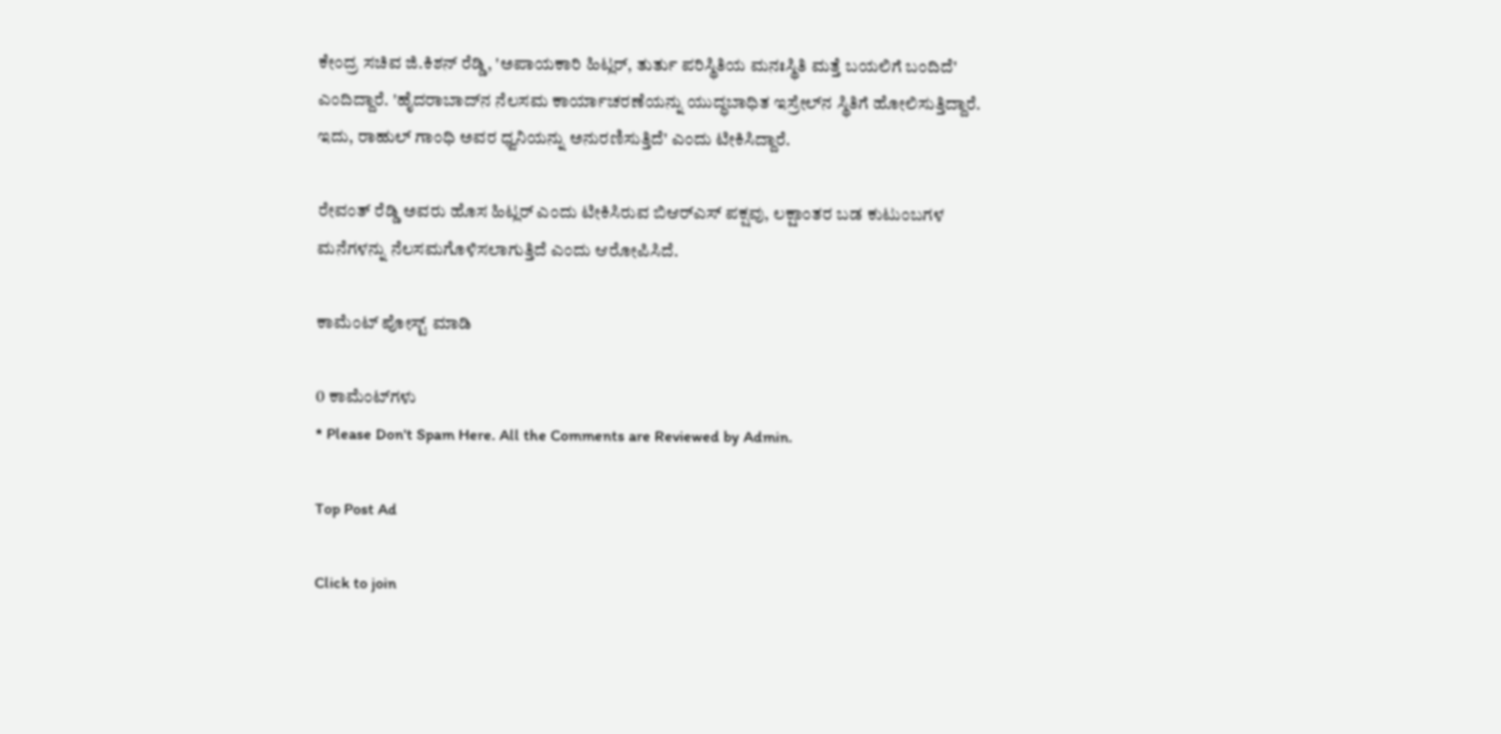ಕೇಂದ್ರ ಸಚಿವ ಜಿ.ಕಿಶನ್‌ ರೆಡ್ಡಿ, 'ಅಪಾಯಕಾರಿ ಹಿಟ್ಲರ್, ತುರ್ತು ಪರಿಸ್ಥಿತಿಯ ಮನಃಸ್ಥಿತಿ ಮತ್ತೆ ಬಯಲಿಗೆ ಬಂದಿದೆ' ಎಂದಿದ್ದಾರೆ. 'ಹೈದರಾಬಾದ್‌ನ ನೆಲಸಮ ಕಾರ್ಯಾಚರಣೆಯನ್ನು ಯುದ್ಧಬಾಧಿತ ಇಸ್ರೇಲ್‌ನ ಸ್ಥಿತಿಗೆ ಹೋಲಿಸುತ್ತಿದ್ದಾರೆ. ಇದು, ರಾಹುಲ್‌ ಗಾಂಧಿ ಅವರ ಧ್ವನಿಯನ್ನು ಅನುರಣಿಸುತ್ತಿದೆ' ಎಂದು ಟೀಕಿಸಿದ್ದಾರೆ.

ರೇವಂತ್‌ ರೆಡ್ಡಿ ಅವರು ಹೊಸ ಹಿಟ್ಲರ್ ಎಂದು ಟೀಕಿಸಿರುವ ಬಿಆರ್‌ಎಸ್‌ ಪಕ್ಷವು, ಲಕ್ಷಾಂತರ ಬಡ ಕುಟುಂಬಗಳ ಮನೆಗಳನ್ನು ನೆಲಸಮಗೊಳಿಸಲಾಗುತ್ತಿದೆ ಎಂದು ಆರೋಪಿಸಿದೆ.

ಕಾಮೆಂಟ್‌‌ ಪೋಸ್ಟ್‌ ಮಾಡಿ

0 ಕಾಮೆಂಟ್‌ಗಳು
* Please Don't Spam Here. All the Comments are Reviewed by Admin.

Top Post Ad

Click to join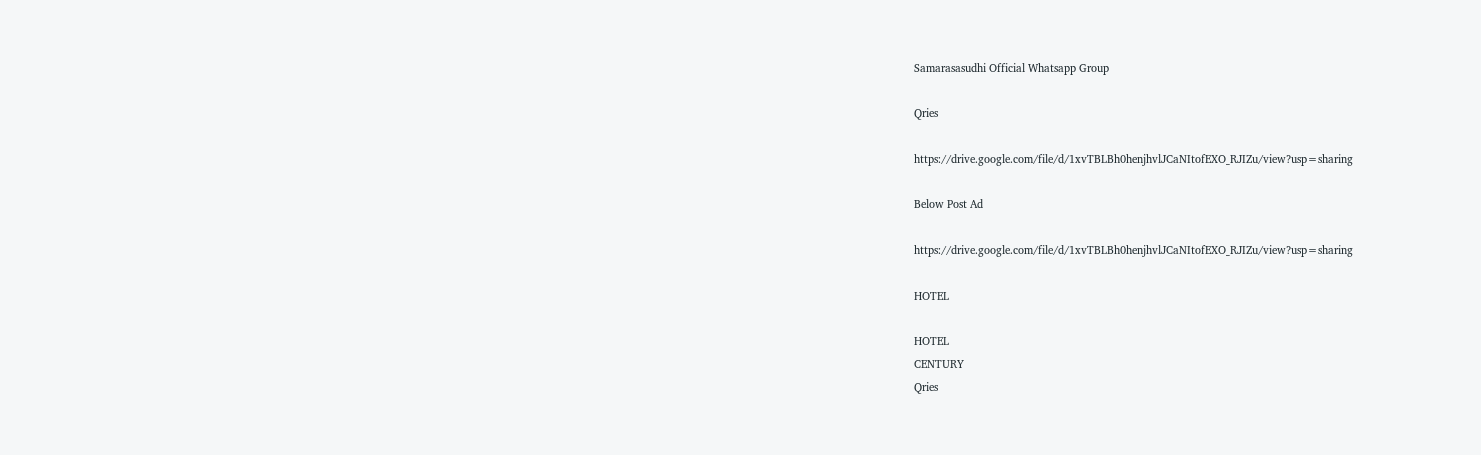Samarasasudhi Official Whatsapp Group

Qries

https://drive.google.com/file/d/1xvTBLBh0henjhvlJCaNItofEXO_RJIZu/view?usp=sharing

Below Post Ad

https://drive.google.com/file/d/1xvTBLBh0henjhvlJCaNItofEXO_RJIZu/view?usp=sharing

HOTEL

HOTEL
CENTURY
Qries